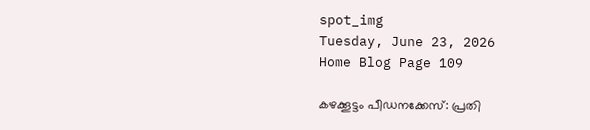spot_img
Tuesday, June 23, 2026
Home Blog Page 109

കഴക്കൂട്ടം പീഡനക്കേസ്: പ്രതി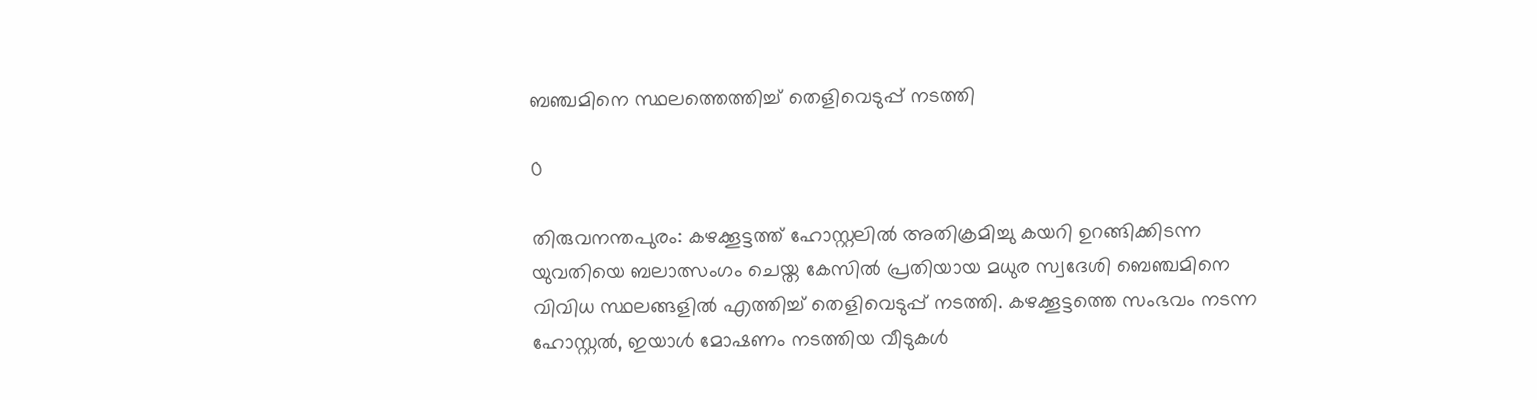ബഞ്ചമിനെ സ്ഥലത്തെത്തിച്ച് തെളിവെടുപ്പ് നടത്തി

0

തിരുവനന്തപുരം: കഴക്കൂട്ടത്ത് ഹോസ്റ്റലിൽ അതിക്രമിച്ചു കയറി ഉറങ്ങിക്കിടന്ന യുവതിയെ ബലാത്സംഗം ചെയ്ത കേസിൽ പ്രതിയായ മധുര സ്വദേശി ബെഞ്ചമിനെ വിവിധ സ്ഥലങ്ങളിൽ എത്തിച്ച് തെളിവെടുപ്പ് നടത്തി. കഴക്കൂട്ടത്തെ സംഭവം നടന്ന ഹോസ്റ്റൽ, ഇയാൾ മോഷണം നടത്തിയ വീടുകൾ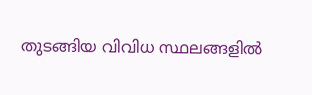തുടങ്ങിയ വിവിധ സ്ഥലങ്ങളിൽ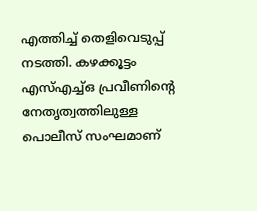എത്തിച്ച് തെളിവെടുപ്പ് നടത്തി. കഴക്കൂട്ടം എസ്എച്ച്ഒ പ്രവീണിന്റെ നേതൃത്വത്തിലുള്ള പൊലീസ് സംഘമാണ്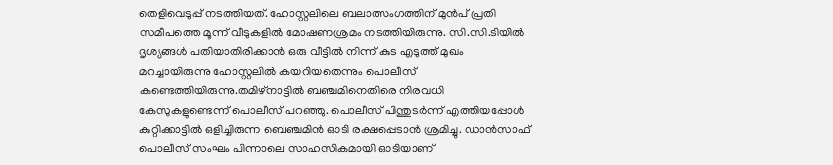തെളിവെടുപ്പ് നടത്തിയത്. ഹോസ്റ്റലിലെ ബലാത്സംഗത്തിന് മുൻപ് പ്രതി സമീപത്തെ മൂന്ന് വീടുകളിൽ മോഷണശ്രമം നടത്തിയിരുന്നു. സി.സി.ടിയിൽ ദൃശ്യങ്ങള്‍ പതിയാതിരിക്കാന്‍ ഒരു വീട്ടിൽ നിന്ന് കുട എടുത്ത് മുഖം മറച്ചായിരുന്നു ഹോസ്റ്റലിൽ കയറിയതെന്നും പൊലീസ് കണ്ടെത്തിയിരുന്നു.തമിഴ്നാട്ടിൽ ബഞ്ചമിനെതിരെ നിരവധി കേസുകളുണ്ടെന്ന് പൊലീസ് പറഞ്ഞു. പൊലീസ് പിന്തുടർന്ന് എത്തിയപ്പോൾ കുറ്റിക്കാട്ടിൽ ഒളിച്ചിരുന്ന ബെഞ്ചമിൻ ഓടി രക്ഷപ്പെടാൻ ശ്രമിച്ചു. ഡാൻസാഫ് പൊലീസ് സംഘം പിന്നാലെ സാഹസികമായി ഓടിയാണ്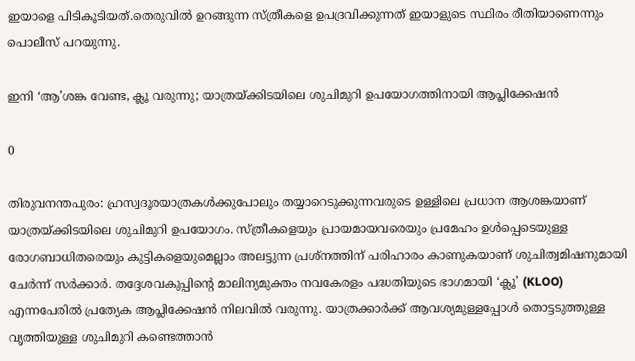ഇയാളെ പിടികൂടിയത്.തെരുവിൽ ഉറങ്ങുന്ന സ്ത്രീകളെ ഉപദ്രവിക്കുന്നത് ഇയാളുടെ സ്ഥിരം രീതിയാണെന്നും പൊലീസ് പറയുന്നു.

ഇനി ‘ആ’ശങ്ക വേണ്ട, ക്ലൂ വരുന്നു; യാത്രയ്ക്കിടയിലെ ശുചിമുറി ഉപയോഗത്തിനായി ആപ്ലിക്കേഷൻ

0

തിരുവനന്തപുരം: ഹ്രസ്വദൂരയാത്രകൾക്കുപോലും തയ്യാറെടുക്കുന്നവരുടെ ഉള്ളിലെ പ്രധാന ആശങ്കയാണ്‌ യാത്രയ്ക്കിടയിലെ ശുചിമുറി ഉപയോഗം. സ്ത്രീകളെയും പ്രായമായവരെയും പ്രമേഹം ഉൾപ്പെടെയുള്ള രോഗബാധിതരെയും കുട്ടികളെയുമെല്ലാം അലട്ടുന്ന പ്രശ്നത്തിന് പരിഹാരം കാണുകയാണ്‌ ശുചിത്വമിഷനുമായി ചേർന്ന്‌ സർക്കാർ. തദ്ദേശവകുപ്പിന്റെ മാലിന്യമുക്തം നവകേരളം പദ്ധതിയുടെ ഭാഗമായി ‘ക്ലൂ’ (KLOO) എന്നപേരിൽ പ്രത്യേക ആപ്ലിക്കേഷൻ നിലവിൽ വരുന്നു. യാത്രക്കാർക്ക് ആവശ്യമുള്ളപ്പോൾ തൊട്ടടുത്തുള്ള വൃത്തിയുള്ള ശുചിമുറി കണ്ടെത്താൻ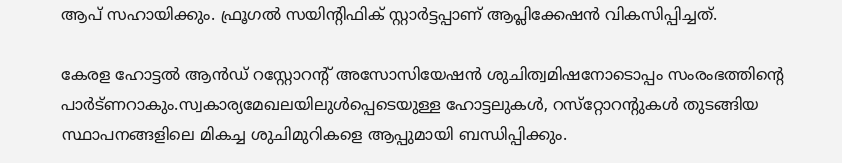ആപ് സഹായിക്കും. ഫ്രൂഗൽ സയിന്റിഫിക് സ്റ്റാർട്ടപ്പാണ് ആപ്ലിക്കേഷൻ വികസിപ്പിച്ചത്‌.

കേരള ഹോട്ടൽ ആൻഡ്‌ റസ്റ്റോറന്റ്‌ അസോസിയേഷൻ ശുചിത്വമിഷനോടൊപ്പം സംരംഭത്തിന്റെ പാർട്‌ണറാകും.സ്വകാര്യമേഖലയിലുൾപ്പെടെയുള്ള ഹോട്ടലുകൾ, റസ്‌റ്റോറന്റുകൾ തുടങ്ങിയ സ്ഥാപനങ്ങളിലെ മികച്ച ശുചിമുറികളെ ആപ്പുമായി ബന്ധിപ്പിക്കും.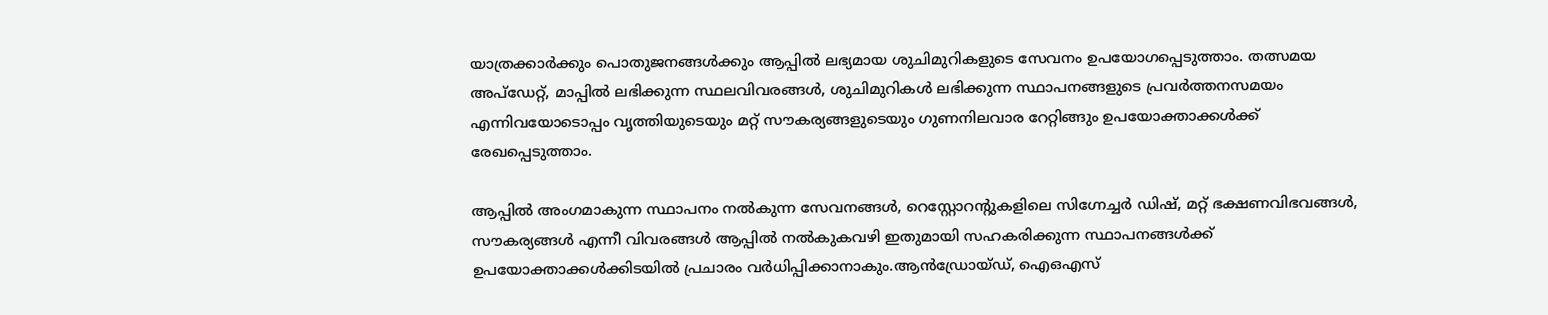യാത്രക്കാർക്കും പൊതുജനങ്ങൾക്കും ആപ്പിൽ ലഭ്യമായ ശുചിമുറികളുടെ സേവനം ഉപയോഗപ്പെടുത്താം. തത്സമയ അപ്ഡേറ്റ്‌, മാപ്പിൽ ലഭിക്കുന്ന സ്ഥലവിവരങ്ങൾ, ശുചിമുറികൾ ലഭിക്കുന്ന സ്ഥാപനങ്ങളുടെ പ്രവർത്തനസമയം എന്നിവയോടൊപ്പം വൃത്തിയുടെയും മറ്റ് സൗകര്യങ്ങളുടെയും ഗുണനിലവാര റേറ്റിങ്ങും ഉപയോക്താക്കൾക്ക്‌ രേഖപ്പെടുത്താം.

ആപ്പിൽ അംഗമാകുന്ന സ്ഥാപനം നൽകുന്ന സേവനങ്ങൾ, റെസ്റ്റോറന്റുകളിലെ സിഗ്നേച്ചർ ഡിഷ്, മറ്റ് ഭക്ഷണവിഭവങ്ങൾ, സ‍ൗകര്യങ്ങൾ എന്നീ വിവരങ്ങൾ ആപ്പിൽ നൽകുകവഴി ഇതുമായി സഹകരിക്കുന്ന സ്ഥാപനങ്ങൾക്ക് ഉപയോക്താക്കൾക്കിടയിൽ പ്രചാരം വർധിപ്പിക്കാനാകും.ആൻഡ്രോയ്ഡ്, ഐഒഎസ്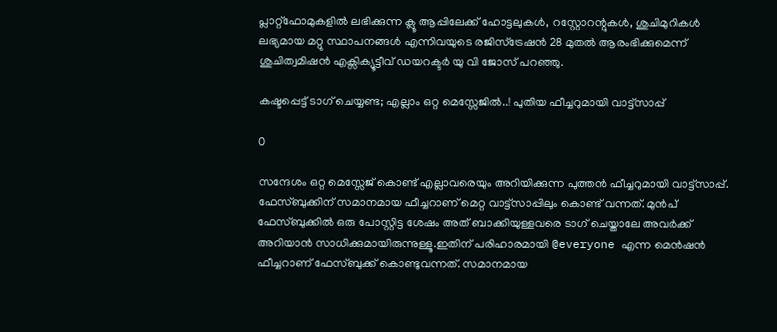പ്ലാറ്റ്ഫോമുകളിൽ ലഭിക്കുന്ന ക്ലൂ ആപ്പിലേക്ക് ഹോട്ടലുകൾ, റസ്റ്റോറന്റുകൾ, ശുചിമുറികൾ ലഭ്യമായ മറ്റു സ്ഥാപനങ്ങൾ എന്നിവയുടെ രജിസ്ട്രേഷൻ 28 മുതൽ ആരംഭിക്കുമെന്ന്‌ ശുചിത്വമിഷൻ എക്സിക്യൂട്ടീവ് ഡയറക്ടർ യു വി ജോസ് പറഞ്ഞു.

കഷ്ടപ്പെട്ട് ടാഗ് ചെയ്യണ്ട; എല്ലാം ഒറ്റ മെസ്സേജിൽ..! പുതിയ ഫീച്ചറുമായി വാട്ട്സാപ്പ്

0

സന്ദേശം ഒറ്റ മെസ്സേജ് കൊണ്ട് എല്ലാവരെയും അറിയിക്കുന്ന പുത്തൻ ഫീച്ചറുമായി വാട്ട്സാപ്പ്. ഫേസ്ബുക്കിന് സമാനമായ ഫീച്ചറാണ് മെറ്റ വാട്ട്സാപ്പിലും കൊണ്ട് വന്നത്. മുൻപ് ഫേസ്ബുക്കിൽ ഒരു പോസ്റ്റിട്ട ശേഷം അത് ബാക്കിയുള്ളവരെ ടാഗ് ചെയ്താലേ അവർക്ക് അറിയാൻ സാധിക്കുമായിരുന്നുള്ളൂ.ഇതിന് പരിഹാരമായി @everyone എന്ന മെൻഷൻ ഫീച്ചറാണ് ഫേസ്ബുക്ക് കൊണ്ടുവന്നത്. സമാനമായ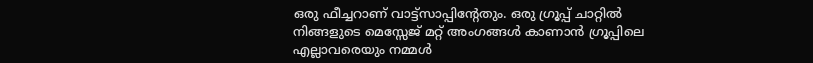ഒരു ഫീച്ചറാണ് വാട്ട്സാപ്പിന്റേതും. ഒരു ഗ്രൂപ്പ് ചാറ്റിൽ നിങ്ങളുടെ മെസ്സേജ് മറ്റ് അംഗങ്ങൾ കാണാൻ ഗ്രൂപ്പിലെ എല്ലാവരെയും നമ്മൾ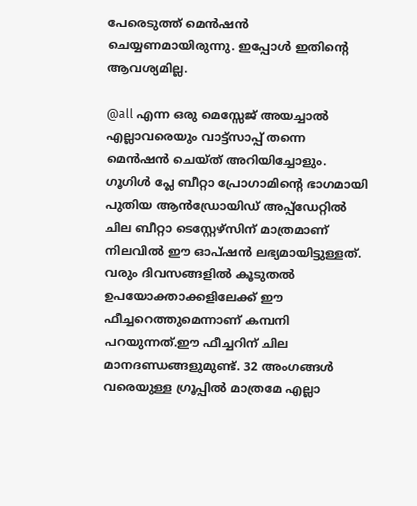പേരെടുത്ത് മെൻഷൻ ചെയ്യണമായിരുന്നു. ഇപ്പോൾ ഇതിന്റെ ആവശ്യമില്ല.

@all എന്ന ഒരു മെസ്സേജ് അയച്ചാൽ എല്ലാവരെയും വാട്ട്സാപ്പ് തന്നെ മെൻഷൻ ചെയ്ത് അറിയിച്ചോളും. ഗൂഗിൾ പ്ലേ ബീറ്റാ പ്രോഗാമിന്റെ ഭാഗമായി പുതിയ ആൻഡ്രോയിഡ് അപ്പ്‌ഡേറ്റിൽ ചില ബീറ്റാ ടെസ്റ്റേഴ്‌സിന് മാത്രമാണ് നിലവിൽ ഈ ഓപ്ഷൻ ലഭ്യമായിട്ടുള്ളത്. വരും ദിവസങ്ങളിൽ കൂടുതൽ ഉപയോക്താക്കളിലേക്ക് ഈ ഫീച്ചറെത്തുമെന്നാണ് കമ്പനി പറയുന്നത്.ഈ ഫീച്ചറിന് ചില മാനദണ്ഡങ്ങളുമുണ്ട്. 32 അംഗങ്ങൾ വരെയുള്ള ഗ്രൂപ്പിൽ മാത്രമേ എല്ലാ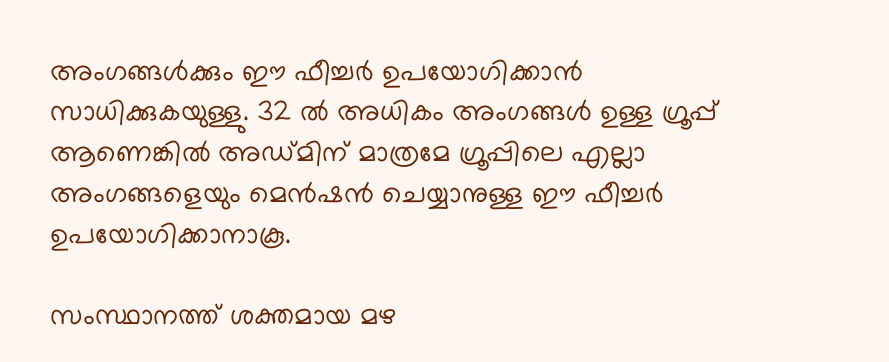അംഗങ്ങൾക്കും ഈ ഫീച്ചർ ഉപയോഗിക്കാൻ സാധിക്കുകയുള്ളു. 32 ൽ അധികം അംഗങ്ങൾ ഉള്ള ഗ്രൂപ്പ് ആണെങ്കിൽ അഡ്മിന് മാത്രമേ ഗ്രൂപ്പിലെ എല്ലാ അംഗങ്ങളെയും മെൻഷൻ ചെയ്യാനുള്ള ഈ ഫീച്ചർ ഉപയോഗിക്കാനാകൂ.

സംസ്ഥാനത്ത് ശക്തമായ മഴ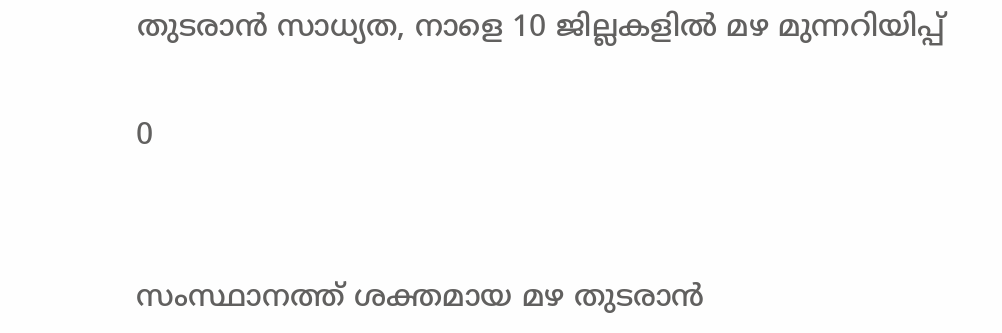തുടരാൻ സാധ്യത, നാളെ 10 ജില്ലകളിൽ മഴ മുന്നറിയിപ്പ്

0


സംസ്ഥാനത്ത് ശക്തമായ മഴ തുടരാൻ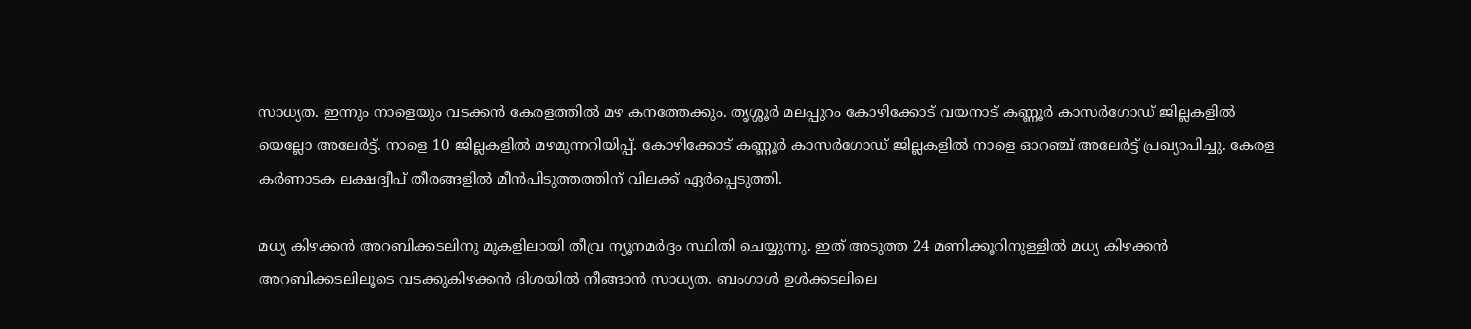സാധ്യത. ഇന്നും നാളെയും വടക്കൻ കേരളത്തിൽ മഴ കനത്തേക്കും. തൃശ്ശൂർ മലപ്പുറം കോഴിക്കോട് വയനാട് കണ്ണൂർ കാസർഗോഡ് ജില്ലകളിൽ യെല്ലോ അലേർട്ട്. നാളെ 10 ജില്ലകളിൽ മഴമുന്നറിയിപ്പ്. കോഴിക്കോട് കണ്ണൂർ കാസർഗോഡ് ജില്ലകളിൽ നാളെ ഓറഞ്ച് അലേർട്ട് പ്രഖ്യാപിച്ചു. കേരള കർണാടക ലക്ഷദ്വീപ് തീരങ്ങളിൽ മീൻപിടുത്തത്തിന് വിലക്ക് ഏർപ്പെടുത്തി.

മധ്യ കിഴക്കൻ അറബിക്കടലിനു മുകളിലായി തീവ്ര ന്യൂനമർദ്ദം സ്ഥിതി ചെയ്യുന്നു. ഇത് അടുത്ത 24 മണിക്കൂറിനുള്ളിൽ മധ്യ കിഴക്കൻ അറബിക്കടലിലൂടെ വടക്കുകിഴക്കൻ ദിശയിൽ നീങ്ങാൻ സാധ്യത. ബംഗാൾ ഉൾക്കടലിലെ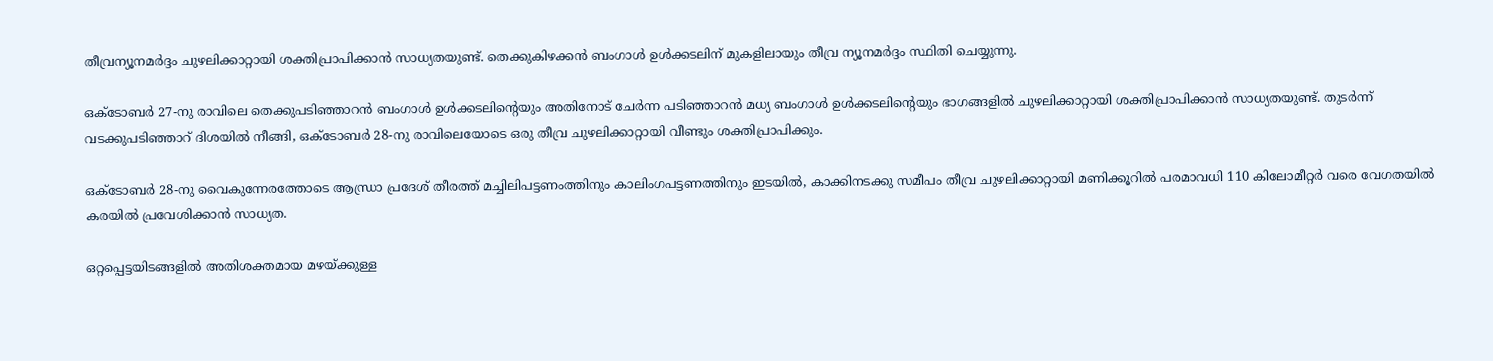തീവ്രന്യൂനമർദ്ദം ചുഴലിക്കാറ്റായി ശക്തിപ്രാപിക്കാൻ സാധ്യതയുണ്ട്. തെക്കുകിഴക്കൻ ബംഗാൾ ഉൾക്കടലിന് മുകളിലായും തീവ്ര ന്യൂനമർദ്ദം സ്ഥിതി ചെയ്യുന്നു.

ഒക്ടോബർ 27-നു രാവിലെ തെക്കുപടിഞ്ഞാറൻ ബംഗാൾ ഉൾക്കടലിന്റെയും അതിനോട് ചേർന്ന പടിഞ്ഞാറൻ മധ്യ ബംഗാൾ ഉൾക്കടലിന്റെയും ഭാഗങ്ങളിൽ ചുഴലിക്കാറ്റായി ശക്തിപ്രാപിക്കാൻ സാധ്യതയുണ്ട്. തുടർന്ന് വടക്കുപടിഞ്ഞാറ് ദിശയിൽ നീങ്ങി, ഒക്ടോബർ 28-നു രാവിലെയോടെ ഒരു തീവ്ര ചുഴലിക്കാറ്റായി വീണ്ടും ശക്തിപ്രാപിക്കും.

ഒക്ടോബർ 28-നു വൈകുന്നേരത്തോടെ ആന്ധ്രാ പ്രദേശ് തീരത്ത് മച്ചിലിപട്ടണംത്തിനും കാലിംഗപട്ടണത്തിനും ഇടയിൽ, കാക്കിനടക്കു സമീപം തീവ്ര ചുഴലിക്കാറ്റായി മണിക്കൂറിൽ പരമാവധി 110 കിലോമീറ്റർ വരെ വേഗതയിൽ കരയിൽ പ്രവേശിക്കാൻ സാധ്യത.

ഒറ്റപ്പെട്ടയിടങ്ങളിൽ അതിശക്തമായ മഴയ്ക്കുള്ള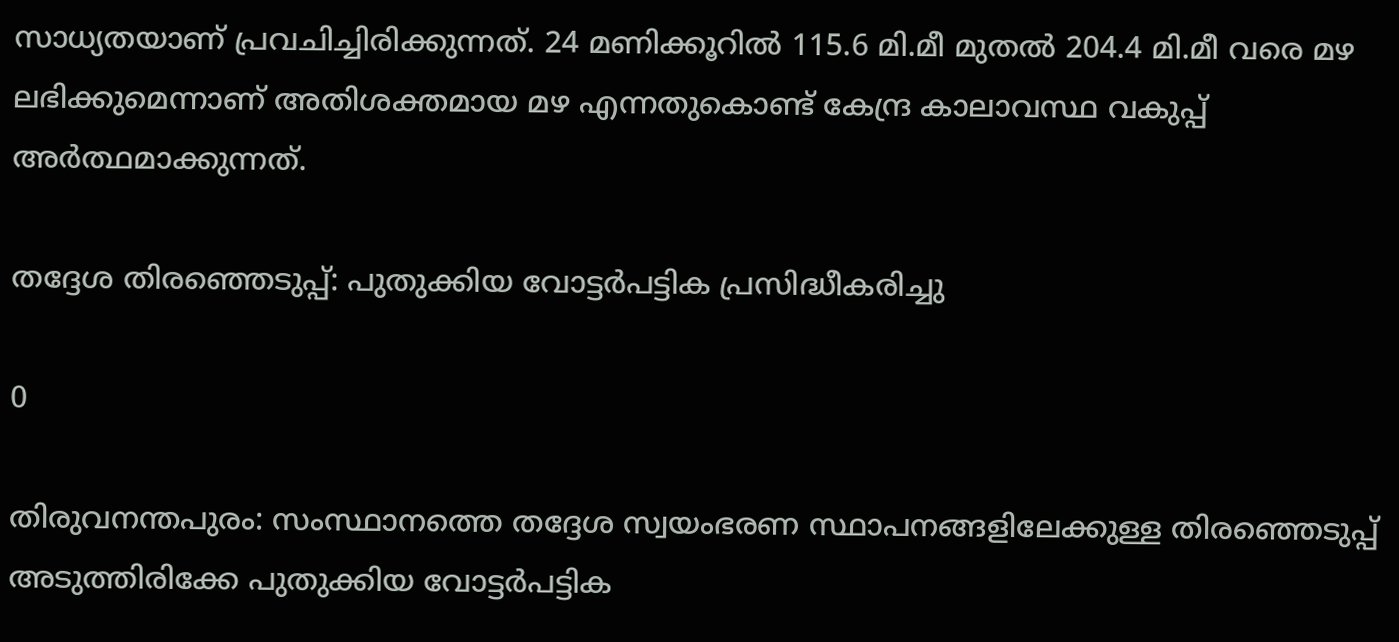സാധ്യതയാണ് പ്രവചിച്ചിരിക്കുന്നത്. 24 മണിക്കൂറിൽ 115.6 മി.മീ മുതൽ 204.4 മി.മീ വരെ മഴ ലഭിക്കുമെന്നാണ് അതിശക്തമായ മഴ എന്നതുകൊണ്ട് കേന്ദ്ര കാലാവസ്ഥ വകുപ്പ് അർത്ഥമാക്കുന്നത്.

തദ്ദേശ തിരഞ്ഞെടുപ്പ്: പുതുക്കിയ വോട്ടര്‍പട്ടിക പ്രസിദ്ധീകരിച്ചു

0

തിരുവനന്തപുരം: സംസ്ഥാനത്തെ തദ്ദേശ സ്വയംഭരണ സ്ഥാപനങ്ങളിലേക്കുള്ള തിരഞ്ഞെടുപ്പ് അടുത്തിരിക്കേ പുതുക്കിയ വോട്ടര്‍പട്ടിക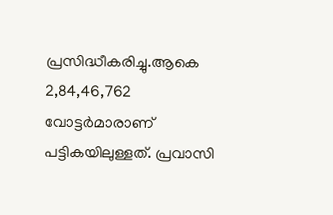പ്രസിദ്ധീകരിച്ചു.ആകെ 2,84,46,762 വോട്ടര്‍മാരാണ് പട്ടികയിലുള്ളത്. പ്രവാസി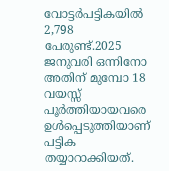വോട്ടര്‍പട്ടികയില്‍ 2,798 പേരുണ്ട്.2025 ജനുവരി ഒന്നിനോ അതിന് മുമ്പോ 18 വയസ്സ് പൂര്‍ത്തിയായവരെ ഉള്‍പ്പെടുത്തിയാണ് പട്ടിക തയ്യാറാക്കിയത്.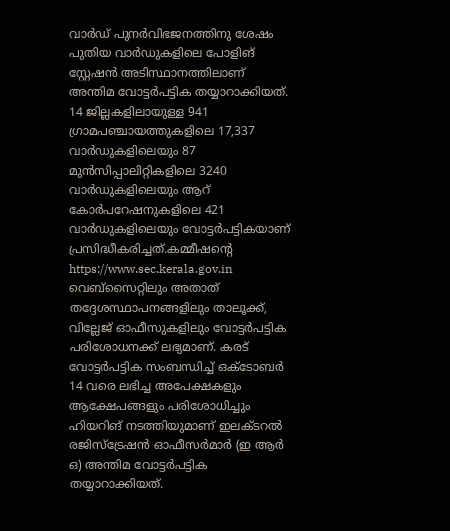വാര്‍ഡ് പുനര്‍വിഭജനത്തിനു ശേഷം പുതിയ വാര്‍ഡുകളിലെ പോളിങ് സ്റ്റേഷന്‍ അടിസ്ഥാനത്തിലാണ് അന്തിമ വോട്ടര്‍പട്ടിക തയ്യാറാക്കിയത്. 14 ജില്ലകളിലായുള്ള 941 ഗ്രാമപഞ്ചായത്തുകളിലെ 17,337 വാര്‍ഡുകളിലെയും 87 മുന്‍സിപ്പാലിറ്റികളിലെ 3240 വാര്‍ഡുകളിലെയും ആറ് കോര്‍പറേഷനുകളിലെ 421 വാര്‍ഡുകളിലെയും വോട്ടര്‍പട്ടികയാണ് പ്രസിദ്ധീകരിച്ചത്.കമ്മീഷന്റെ https://www.sec.kerala.gov.in വെബ്‌സൈറ്റിലും അതാത് തദ്ദേശസ്ഥാപനങ്ങളിലും താലൂക്ക്, വില്ലേജ് ഓഫീസുകളിലും വോട്ടര്‍പട്ടിക പരിശോധനക്ക് ലഭ്യമാണ്. കരട് വോട്ടര്‍പട്ടിക സംബന്ധിച്ച്‌ ഒക്ടോബര്‍ 14 വരെ ലഭിച്ച അപേക്ഷകളും ആക്ഷേപങ്ങളും പരിശോധിച്ചും ഹിയറിങ് നടത്തിയുമാണ് ഇലക്ടറല്‍ രജിസ്‌ട്രേഷന്‍ ഓഫീസര്‍മാര്‍ (ഇ ആര്‍ ഒ) അന്തിമ വോട്ടര്‍പട്ടിക തയ്യാറാക്കിയത്.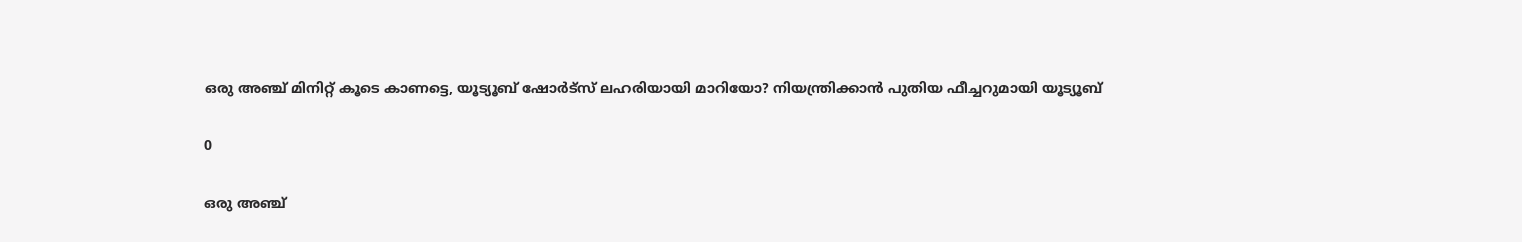ഒരു അഞ്ച് മിനിറ്റ് കൂടെ കാണട്ടെ, യൂട്യൂബ് ഷോർട്സ് ലഹരിയായി മാറിയോ? നിയന്ത്രിക്കാൻ പുതിയ ഫീച്ചറുമായി യൂട്യൂബ്

0

ഒരു അഞ്ച്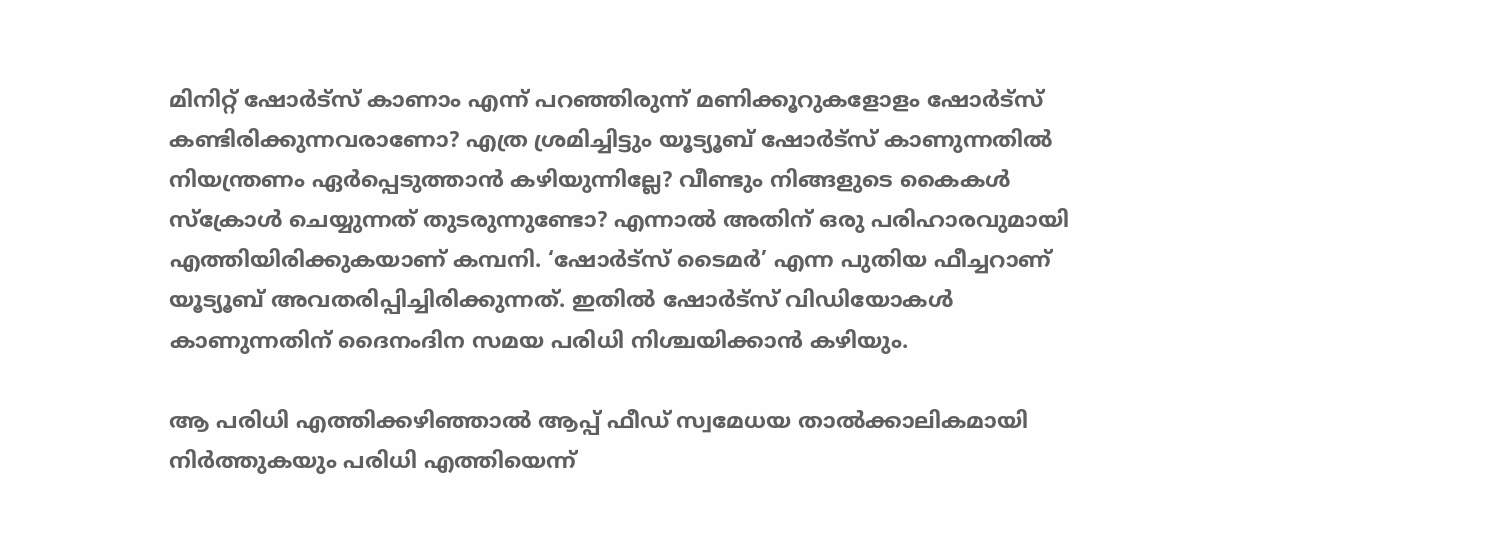മിനിറ്റ് ഷോർട്സ് കാണാം എന്ന് പറഞ്ഞിരുന്ന് മണിക്കൂറുകളോളം ഷോർട്സ് കണ്ടിരിക്കുന്നവരാണോ? എത്ര ശ്രമിച്ചിട്ടും യൂട്യൂബ് ഷോർട്സ് കാണുന്നതിൽ നിയന്ത്രണം ഏർപ്പെടുത്താൻ കഴിയുന്നില്ലേ? വീണ്ടും നിങ്ങളുടെ കൈകൾ സ്ക്രോൾ ചെയ്യുന്നത് തുടരുന്നുണ്ടോ? എന്നാൽ അതിന് ഒരു പരിഹാരവുമായി എത്തിയിരിക്കുകയാണ് കമ്പനി. ‘ഷോർട്സ് ടൈമർ’ എന്ന പുതിയ ഫീച്ചറാണ് യൂട്യൂബ് അവതരിപ്പിച്ചിരിക്കുന്നത്. ഇതിൽ ഷോർട്സ് വിഡിയോകൾ കാണുന്നതിന് ദൈനംദിന സമയ പരിധി നിശ്ചയിക്കാൻ കഴിയും.

ആ പരിധി എത്തിക്കഴിഞ്ഞാൽ ആപ്പ് ഫീഡ് സ്വമേധയ താൽക്കാലികമായി നിർത്തുകയും പരിധി എത്തിയെന്ന്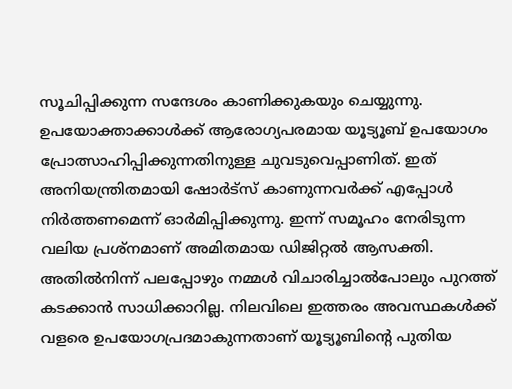സൂചിപ്പിക്കുന്ന സന്ദേശം കാണിക്കുകയും ചെയ്യുന്നു. ഉപയോക്താക്കാൾക്ക് ആരോഗ്യപരമായ യൂട്യൂബ് ഉപയോഗം പ്രോത്സാഹിപ്പിക്കുന്നതിനുള്ള ചുവടുവെപ്പാണിത്. ഇത് അനിയന്ത്രിതമായി ഷോർട്സ് കാണുന്നവർക്ക് എപ്പോൾ നിർത്തണമെന്ന് ഓർമിപ്പിക്കുന്നു. ഇന്ന് സമൂഹം നേരിടുന്ന വലിയ പ്രശ്നമാണ് അമിതമായ ഡിജിറ്റൽ ആസക്തി. അതിൽനിന്ന് പലപ്പോഴും നമ്മൾ വിചാരിച്ചാൽപോലും പുറത്ത് കടക്കാൻ സാധിക്കാറില്ല. നിലവിലെ ഇത്തരം അവസ്ഥകൾക്ക് വളരെ ഉപയോഗപ്രദമാകുന്നതാണ് യൂട്യൂബിന്‍റെ പുതിയ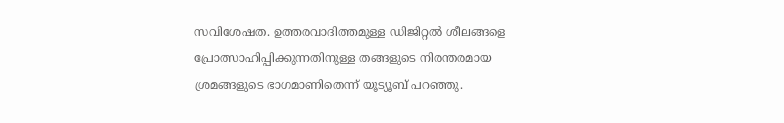സവിശേഷത. ഉത്തരവാദിത്തമുള്ള ഡിജിറ്റൽ ശീലങ്ങളെ പ്രോത്സാഹിപ്പിക്കുന്നതിനുള്ള തങ്ങളുടെ നിരന്തരമായ ശ്രമങ്ങളുടെ ഭാഗമാണിതെന്ന് യൂട്യൂബ് പറഞ്ഞു.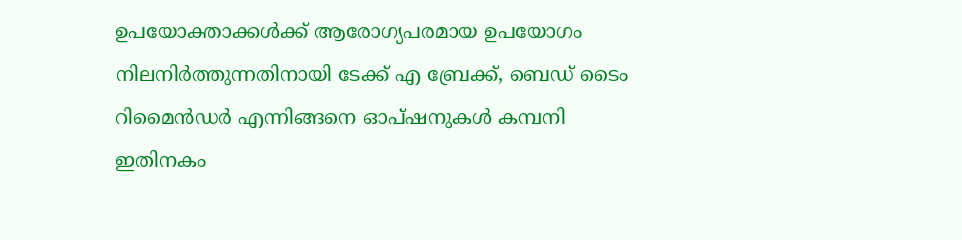ഉപയോക്താക്കൾക്ക് ആരോഗ്യപരമായ ഉപയോഗം നിലനിർത്തുന്നതിനായി ടേക്ക് എ ബ്രേക്ക്, ബെഡ് ടൈം റിമൈൻഡർ എന്നിങ്ങനെ ഓപ്ഷനുകൾ കമ്പനി ഇതിനകം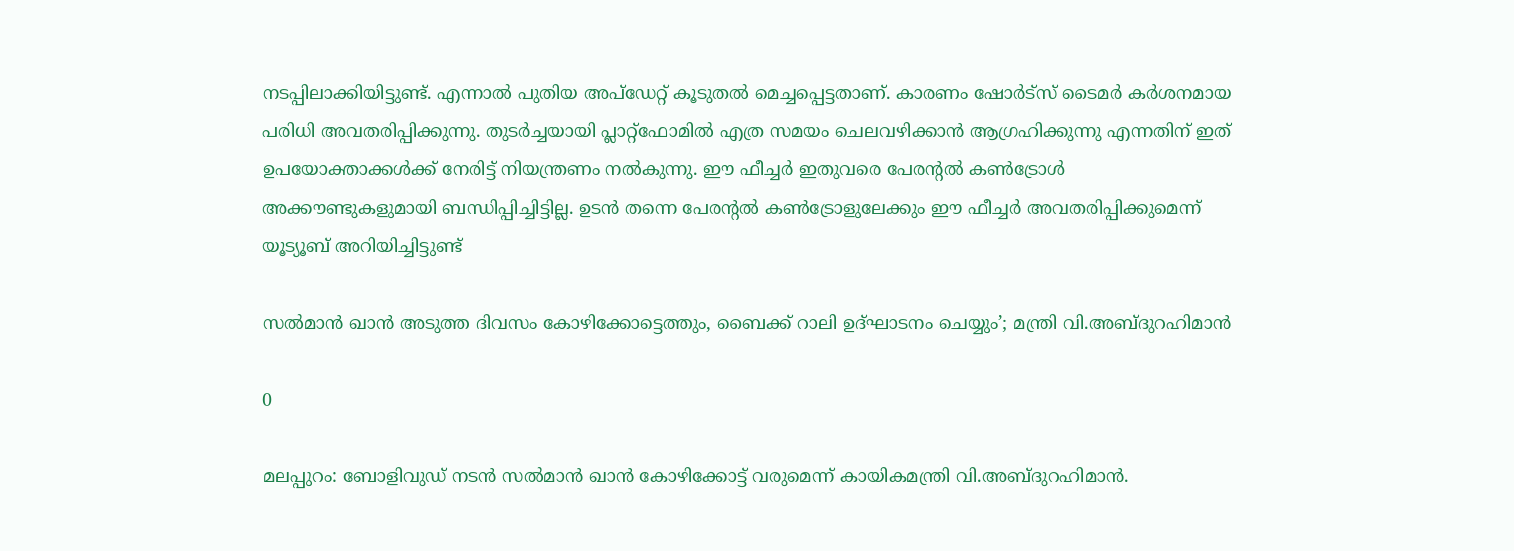നടപ്പിലാക്കിയിട്ടുണ്ട്. എന്നാൽ പുതിയ അപ്ഡേറ്റ് കൂടുതൽ മെച്ചപ്പെട്ടതാണ്. കാരണം ഷോർട്സ് ടൈമർ കർശനമായ പരിധി അവതരിപ്പിക്കുന്നു. തുടർച്ചയായി പ്ലാറ്റ്‌ഫോമിൽ എത്ര സമയം ചെലവഴിക്കാൻ ആഗ്രഹിക്കുന്നു എന്നതിന് ഇത് ഉപയോക്താക്കൾക്ക് നേരിട്ട് നിയന്ത്രണം നൽകുന്നു. ഈ ഫീച്ചർ ഇതുവരെ പേരന്‍റൽ കൺട്രോൾ അക്കൗണ്ടുകളുമായി ബന്ധിപ്പിച്ചിട്ടില്ല. ഉടൻ തന്നെ പേരന്‍റൽ കൺട്രോളുലേക്കും ഈ ഫീച്ചർ അവതരിപ്പിക്കുമെന്ന് യൂട്യൂബ് അറിയിച്ചിട്ടുണ്ട്

സൽമാൻ ഖാൻ അടുത്ത ദിവസം കോഴിക്കോട്ടെത്തും, ബൈക്ക് റാലി ഉദ്ഘാടനം ചെയ്യും’; മന്ത്രി വി.അബ്ദുറഹിമാൻ

0

മലപ്പുറം: ബോളിവുഡ് നടന്‍ സൽമാൻ ഖാൻ കോഴിക്കോട്ട് വരുമെന്ന് കായികമന്ത്രി വി.അബ്ദുറഹിമാന്‍.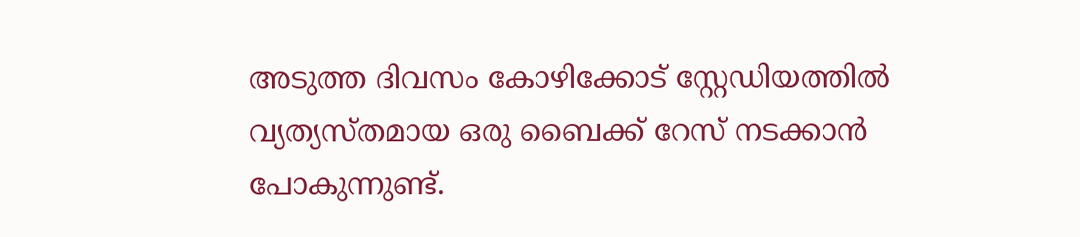അടുത്ത ദിവസം കോഴിക്കോട് സ്റ്റേഡിയത്തിൽ വ്യത്യസ്തമായ ഒരു ബൈക്ക് റേസ് നടക്കാൻ പോകുന്നുണ്ട്.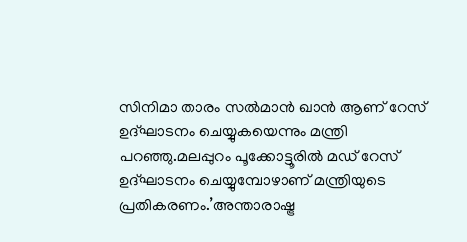സിനിമാ താരം സൽമാൻ ഖാൻ ആണ് റേസ് ഉദ്ഘാടനം ചെയ്യുകയെന്നും മന്ത്രി പറഞ്ഞു.മലപ്പുറം പൂക്കോട്ടൂരിൽ മഡ് റേസ് ഉദ്ഘാടനം ചെയ്യുമ്പോഴാണ് മന്ത്രിയുടെ പ്രതികരണം.’അന്താരാഷ്ട്ര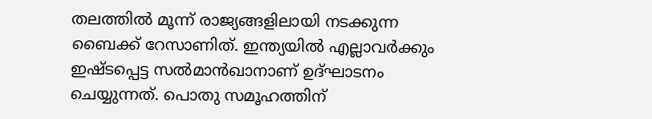തലത്തില്‍ മൂന്ന് രാജ്യങ്ങളിലായി നടക്കുന്ന ബൈക്ക് റേസാണിത്. ഇന്ത്യയില്‍ എല്ലാവര്‍ക്കും ഇഷ്ടപ്പെട്ട സല്‍മാന്‍ഖാനാണ് ഉദ്ഘാടനം ചെയ്യുന്നത്. പൊതു സമൂഹത്തിന്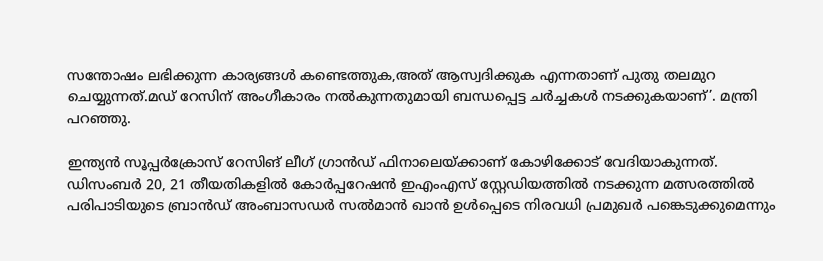സന്തോഷം ലഭിക്കുന്ന കാര്യങ്ങള്‍ കണ്ടെത്തുക,അത് ആസ്വദിക്കുക എന്നതാണ് പുതു തലമുറ ചെയ്യുന്നത്.മഡ് റേസിന് അംഗീകാരം നല്‍കുന്നതുമായി ബന്ധപ്പെട്ട ചര്‍ച്ചകള്‍ നടക്കുകയാണ്’. മന്ത്രി പറഞ്ഞു.

ഇന്ത്യന്‍ സൂപ്പര്‍ക്രോസ് റേസിങ് ലീഗ് ഗ്രാന്‍ഡ് ഫിനാലെയ്ക്കാണ് കോഴിക്കോട് വേദിയാകുന്നത്. ഡിസംബര്‍ 20, 21 തീയതികളില്‍ കോര്‍പ്പറേഷന്‍ ഇഎംഎസ് സ്റ്റേഡിയത്തില്‍ നടക്കുന്ന മത്സരത്തില്‍ പരിപാടിയുടെ ബ്രാന്‍ഡ് അംബാസഡര്‍ സല്‍മാന്‍ ഖാന്‍ ഉള്‍പ്പെടെ നിരവധി പ്രമുഖർ പങ്കെടുക്കുമെന്നും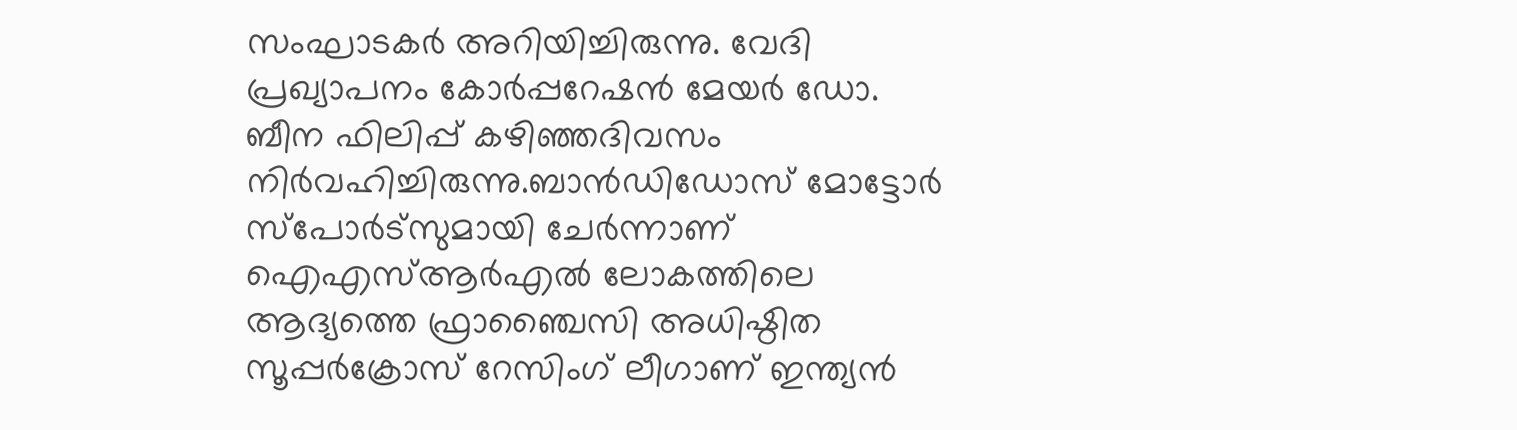സംഘാടകര്‍ അറിയിച്ചിരുന്നു. വേദി പ്രഖ്യാപനം കോര്‍പ്പറേഷന്‍ മേയര്‍ ഡോ. ബീന ഫിലിപ്പ് കഴിഞ്ഞദിവസം നിര്‍വഹിച്ചിരുന്നു.ബാന്‍ഡിഡോസ് മോട്ടോര്‍ സ്‌പോര്‍ട്‌സുമായി ചേര്‍ന്നാണ് ഐഎസ്ആര്‍എല്‍ ലോകത്തിലെ ആദ്യത്തെ ഫ്രാഞ്ചൈസി അധിഷ്ഠിത സൂപ്പര്‍ക്രോസ് റേസിംഗ് ലീഗാണ് ഇന്ത്യന്‍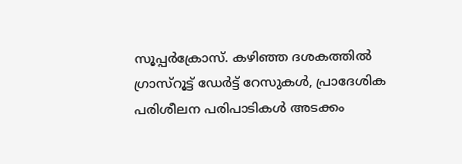സൂപ്പര്‍ക്രോസ്. കഴിഞ്ഞ ദശകത്തില്‍ ഗ്രാസ്‌റൂട്ട് ഡേര്‍ട്ട് റേസുകള്‍, പ്രാദേശിക പരിശീലന പരിപാടികള്‍ അടക്കം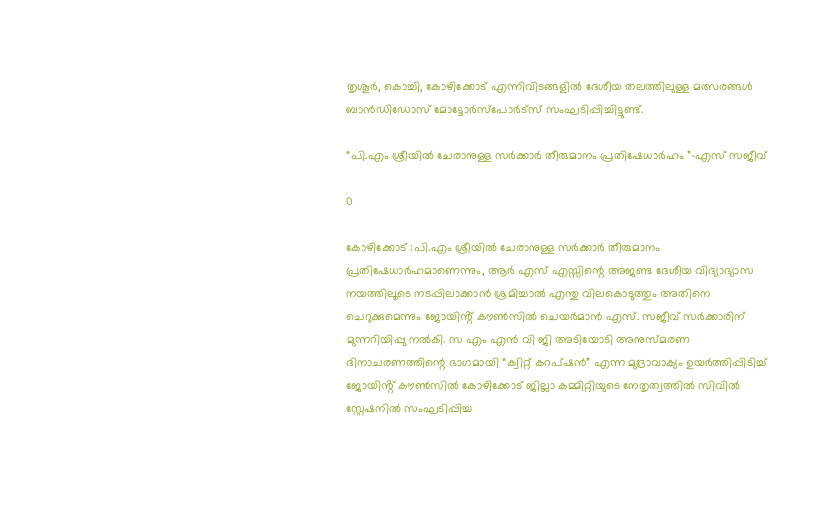തൃശൂര്‍, കൊച്ചി, കോഴിക്കോട് എന്നിവിടങ്ങളില്‍ ദേശീയ തലത്തിലുള്ള മത്സരങ്ങള്‍ ബാന്‍ഡിഡോസ് മോട്ടോര്‍സ്പോര്‍ട്സ് സംഘടിപ്പിച്ചിട്ടുണ്ട്.

“പി.എം ശ്രീയിൽ ചേരാനുള്ള സർക്കാർ തീരുമാനം പ്രതിഷേധാർഹം ”-എസ് സജീവ്

0

കോഴിക്കോട് :പി.എം ശ്രീയിൽ ചേരാനുള്ള സർക്കാർ തീരുമാനം പ്രതിഷേധാർഹമാണെന്നും, ആർ എസ് എസ്സിന്റെ അജണ്ട ദേശീയ വിദ്യാഭ്യാസ നയത്തിലൂടെ നടപ്പിലാക്കാൻ ശ്രമിച്ചാൽ എന്തു വിലകൊടുത്തും അതിനെ ചെറുക്കുമെന്നും ജോയിൻ്റ് കൗൺസിൽ ചെയർമാൻ എസ്. സജീവ് സർക്കാരിന് മുന്നറിയിപ്പു നൽകി. സ എം എൻ വി ജി അടിയോടി അനുസ്മരണ ദിനാചരണത്തിന്റെ ഭാഗമായി “ക്വിറ്റ് കറപ്ഷൻ” എന്ന മുദ്രാവാക്യം ഉയർത്തിപ്പിടിച്ച് ജോയിൻ്റ് കൗൺസിൽ കോഴിക്കോട് ജില്ലാ കമ്മിറ്റിയുടെ നേതൃത്വത്തിൽ സിവിൽ സ്റ്റേഷനിൽ സംഘടിപ്പിച്ച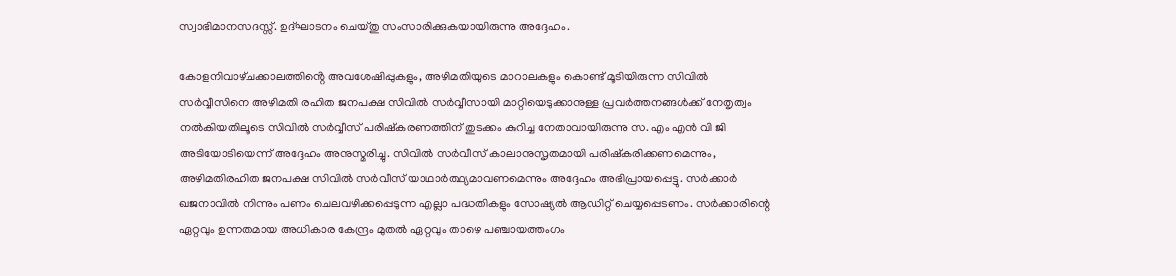സ്വാഭിമാനസദസ്സ്. ഉദ്ഘാടനം ചെയ്തു സംസാരിക്കുകയായിരുന്നു അദ്ദേഹം.

കോളനിവാഴ്‌ചക്കാലത്തിൻ്റെ അവശേഷിപ്പുകളും, അഴിമതിയുടെ മാറാലകളും കൊണ്ട് മൂടിയിരുന്ന സിവിൽ സർവ്വീസിനെ അഴിമതി രഹിത ജനപക്ഷ സിവിൽ സർവ്വീസായി മാറ്റിയെടുക്കാനുള്ള പ്രവർത്തനങ്ങൾക്ക് നേതൃത്വം നൽകിയതിലൂടെ സിവിൽ സർവ്വീസ് പരിഷ്‌കരണത്തിന് തുടക്കം കുറിച്ച നേതാവായിരുന്നു സ. എം എൻ വി ജി അടിയോടിയെന്ന് അദ്ദേഹം അനുസ്മരിച്ചു. സിവിൽ സർവീസ് കാലാനുസൃതമായി പരിഷ്കരിക്കണമെന്നും, അഴിമതിരഹിത ജനപക്ഷ സിവിൽ സർവീസ് യാഥാർത്ഥ്യമാവണമെന്നും അദ്ദേഹം അഭിപ്രായപ്പെട്ടു. സര്‍ക്കാര്‍ ഖജനാവില്‍ നിന്നും പണം ചെലവഴിക്കപ്പെടുന്ന എല്ലാ പദ്ധതികളും സോഷ്യല്‍ ആഡിറ്റ് ചെയ്യപ്പെടണം. സര്‍ക്കാരിന്റെ ഏറ്റവും ഉന്നതമായ അധികാര കേന്ദ്രം മുതല്‍ ഏറ്റവും താഴെ പഞ്ചായത്തംഗം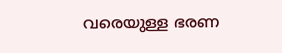വരെയുള്ള ഭരണ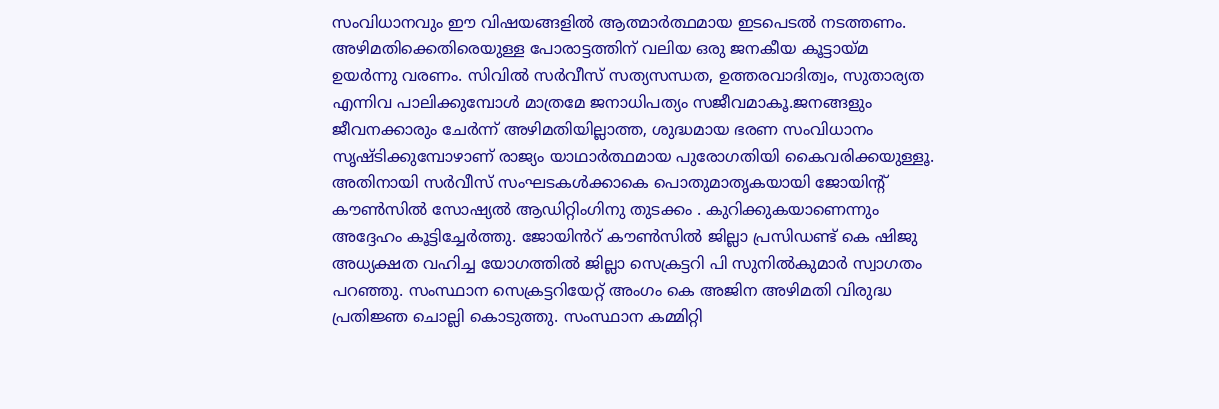സംവിധാനവും ഈ വിഷയങ്ങളില്‍ ആത്മാര്‍ത്ഥമായ ഇടപെടല്‍ നടത്തണം. അഴിമതിക്കെതിരെയുള്ള പോരാട്ടത്തിന് വലിയ ഒരു ജനകീയ കൂട്ടായ്മ ഉയര്‍ന്നു വരണം. സിവിൽ സർവീസ് സത്യസന്ധത, ഉത്തരവാദിത്വം, സുതാര്യത എന്നിവ പാലിക്കുമ്പോൾ മാത്രമേ ജനാധിപത്യം സജീവമാകൂ.ജനങ്ങളും ജീവനക്കാരും ചേർന്ന് അഴിമതിയില്ലാത്ത, ശുദ്ധമായ ഭരണ സംവിധാനം സൃഷ്ടിക്കുമ്പോഴാണ് രാജ്യം യാഥാർത്ഥമായ പുരോഗതിയി കൈവരിക്കയുള്ളൂ. അതിനായി സർവീസ് സംഘടകൾക്കാകെ പൊതുമാതൃകയായി ജോയിൻ്റ് കൗൺസിൽ സോഷ്യൽ ആഡിറ്റിംഗിനു തുടക്കം . കുറിക്കുകയാണെന്നും അദ്ദേഹം കൂട്ടിച്ചേർത്തു. ജോയിൻറ് കൗൺസിൽ ജില്ലാ പ്രസിഡണ്ട് കെ ഷിജു അധ്യക്ഷത വഹിച്ച യോഗത്തിൽ ജില്ലാ സെക്രട്ടറി പി സുനിൽകുമാർ സ്വാഗതം പറഞ്ഞു. സംസ്ഥാന സെക്രട്ടറിയേറ്റ് അംഗം കെ അജിന അഴിമതി വിരുദ്ധ പ്രതിജ്ഞ ചൊല്ലി കൊടുത്തു. സംസ്ഥാന കമ്മിറ്റി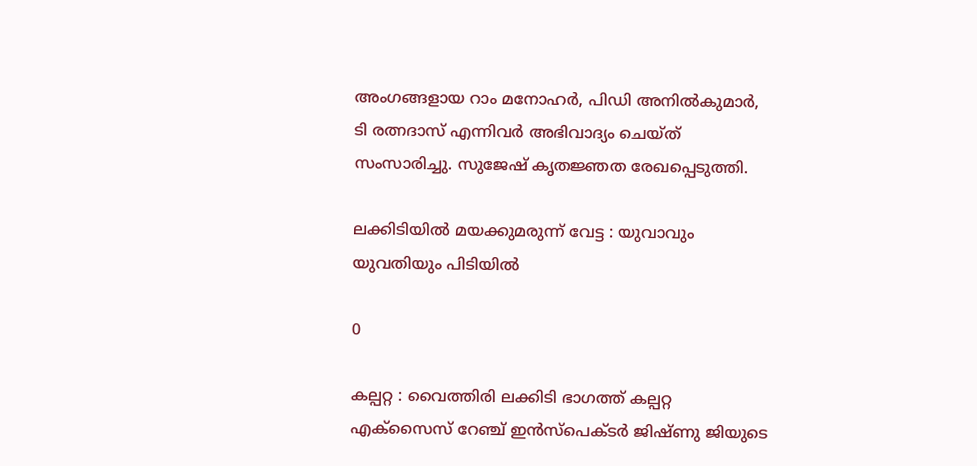അംഗങ്ങളായ റാം മനോഹർ, പിഡി അനിൽകുമാർ, ടി രത്നദാസ് എന്നിവർ അഭിവാദ്യം ചെയ്ത് സംസാരിച്ചു. സുജേഷ് കൃതജ്ഞത രേഖപ്പെടുത്തി.

ലക്കിടിയിൽ മയക്കുമരുന്ന് വേട്ട : യുവാവും യുവതിയും പിടിയിൽ

0

കല്പറ്റ : വൈത്തിരി ലക്കിടി ഭാഗത്ത് കല്പറ്റ എക്സൈസ് റേഞ്ച് ഇൻസ്പെക്ടർ ജിഷ്ണു ജിയുടെ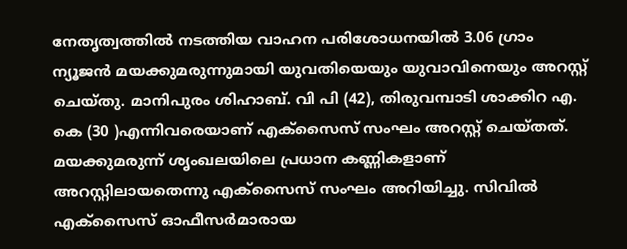നേതൃത്വത്തിൽ നടത്തിയ വാഹന പരിശോധനയിൽ 3.06 ഗ്രാം ന്യൂജൻ മയക്കുമരുന്നുമായി യുവതിയെയും യുവാവിനെയും അറസ്റ്റ് ചെയ്തു. മാനിപുരം ശിഹാബ്. വി പി (42), തിരുവമ്പാടി ശാക്കിറ എ. കെ (30 )എന്നിവരെയാണ് എക്സൈസ് സംഘം അറസ്റ്റ് ചെയ്തത്. മയക്കുമരുന്ന് ശൃംഖലയിലെ പ്രധാന കണ്ണികളാണ് അറസ്റ്റിലായതെന്നു എക്സൈസ് സംഘം അറിയിച്ചു. സിവിൽ എക്സൈസ് ഓഫീസർമാരായ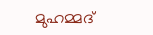മുഹമ്മദ്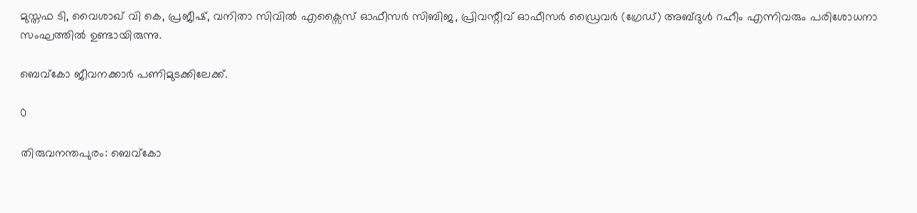മുസ്തഫ ടി, വൈശാഖ് വി കെ, പ്രജീഷ്, വനിതാ സിവിൽ എക്സൈസ് ഓഫീസർ സിബിജ, പ്രിവന്റീവ് ഓഫീസർ ഡ്രൈവർ (ഗ്രേഡ്) അബ്ദുൾ റഹീം എന്നിവരും പരിശോധനാ സംഘത്തിൽ ഉണ്ടായിരുന്നു.

ബെവ്‌കോ ജീവനക്കാർ പണിമുടക്കിലേക്ക്.

0

തിരുവനന്തപുരം: ബെവ്‌കോ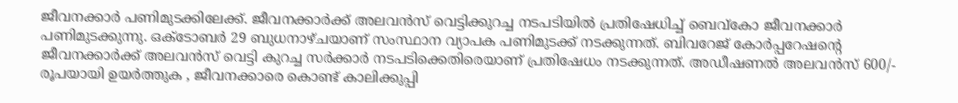ജീവനക്കാർ പണിമുടക്കിലേക്ക്. ജീവനക്കാർക്ക് അലവൻസ് വെട്ടിക്കുറച്ച നടപടിയിൽ പ്രതിഷേധിച്ച് ബെവ്കോ ജീവനക്കാർ പണിമുടക്കുന്നു. ഒക്ടോബർ 29 ബുധനാഴ്ചയാണ് സംസ്ഥാന വ്യാപക പണിമുടക്ക് നടക്കുന്നത്. ബിവറേജ് കോർപ്പറേഷന്റെ ജീവനക്കാർക്ക് അലവൻസ് വെട്ടി കുറച്ച സർക്കാർ നടപടിക്കെതിരെയാണ് പ്രതിഷേധം നടക്കുന്നത്. അഡീഷണൽ അലവൻസ് 600/- രൂപയായി ഉയർത്തുക , ജീവനക്കാരെ കൊണ്ട് കാലിക്കുപ്പി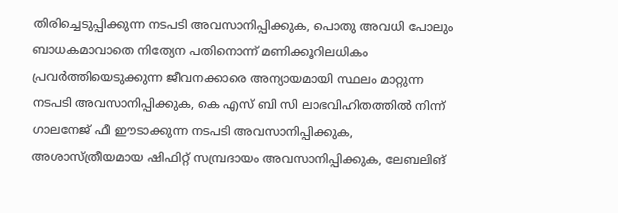തിരിച്ചെടുപ്പിക്കുന്ന നടപടി അവസാനിപ്പിക്കുക, പൊതു അവധി പോലും ബാധകമാവാതെ നിത്യേന പതിനൊന്ന് മണിക്കൂറിലധികം പ്രവർത്തിയെടുക്കുന്ന ജീവനക്കാരെ അന്യായമായി സ്ഥലം മാറ്റുന്ന നടപടി അവസാനിപ്പിക്കുക, കെ എസ് ബി സി ലാഭവിഹിതത്തിൽ നിന്ന് ഗാലനേജ് ഫീ ഈടാക്കുന്ന നടപടി അവസാനിപ്പിക്കുക, അശാസ്ത്രീയമായ ഷിഫിറ്റ് സമ്പ്രദായം അവസാനിപ്പിക്കുക, ലേബലിങ്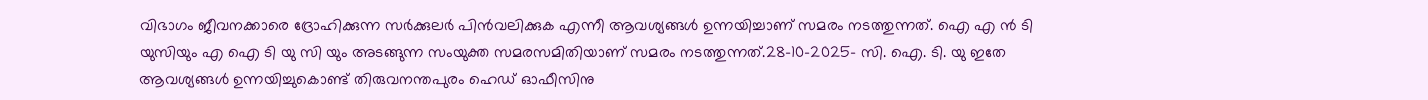വിഭാഗം ജീവനക്കാരെ ദ്രോഹിക്കുന്ന സർക്കുലർ പിൻവലിക്കുക എന്നീ ആവശ്യങ്ങൾ ഉന്നയിച്ചാണ് സമരം നടത്തുന്നത്. ഐ എ ൻ ടി യുസിയും എ ഐ ടി യു സി യും അടങ്ങുന്ന സംയുക്ത സമരസമിതിയാണ് സമരം നടത്തുന്നത്.28-10-2025- സി. ഐ. ടി. യു ഇതേ ആവശ്യങ്ങൾ ഉന്നയിച്ചുകൊണ്ട് തിരുവനന്തപുരം ഹെഡ് ഓഫീസിനു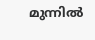മുന്നിൽ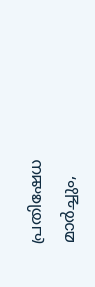പ്രതിഷേധ മാർച്ചും,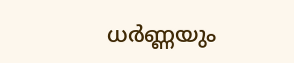ധർണ്ണയും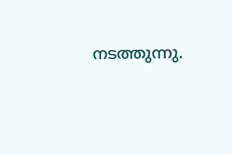നടത്തുന്നു.